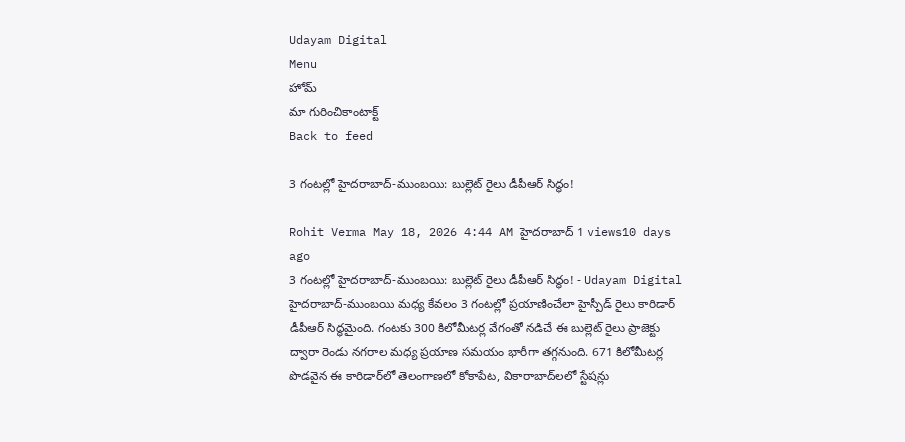Udayam Digital
Menu
హోమ్
మా గురించికాంటాక్ట్
Back to feed

3 గంటల్లో హైదరాబాద్‌-ముంబయి: బుల్లెట్ రైలు డీపీఆర్ సిద్ధం!

Rohit Verma May 18, 2026 4:44 AM హైదరాబాద్ 1 views10 days ago
3 గంటల్లో హైదరాబాద్‌-ముంబయి: బుల్లెట్ రైలు డీపీఆర్ సిద్ధం! - Udayam Digital
హైదరాబాద్‌-ముంబయి మధ్య కేవలం 3 గంటల్లో ప్రయాణించేలా హైస్పీడ్‌ రైలు కారిడార్‌ డీపీఆర్‌ సిద్ధమైంది. గంటకు 300 కిలోమీటర్ల వేగంతో నడిచే ఈ బుల్లెట్ రైలు ప్రాజెక్టు ద్వారా రెండు నగరాల మధ్య ప్రయాణ సమయం భారీగా తగ్గనుంది. 671 కిలోమీటర్ల పొడవైన ఈ కారిడార్‌లో తెలంగాణలో కోకాపేట, వికారాబాద్‌లలో స్టేషన్లు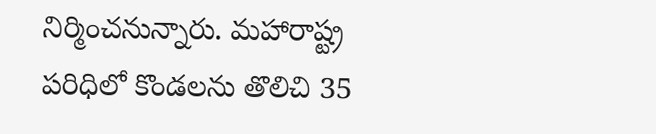నిర్మించనున్నారు. మహారాష్ట్ర పరిధిలో కొండలను తొలిచి 35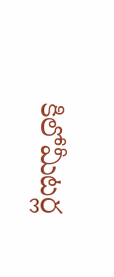కిలోమీటర్ల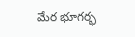మేర భూగర్భ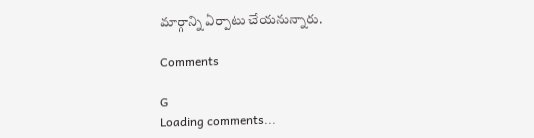మార్గాన్ని ఏర్పాటు చేయనున్నారు.

Comments

G
Loading comments...